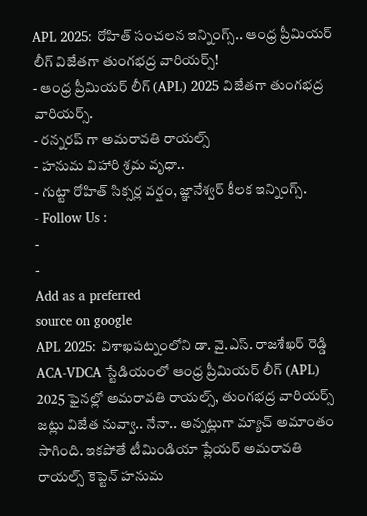APL 2025: రోహిత్ సంచలన ఇన్నింగ్స్.. ఆంధ్ర ప్రీమియర్ లీగ్ విజేతగా తుంగభద్ర వారియర్స్!
- ఆంధ్ర ప్రీమియర్ లీగ్ (APL) 2025 విజేతగా తుంగభద్ర వారియర్స్.
- రన్నరప్ గా అమరావతి రాయల్స్
- హనుమ విహారి శ్రమ వృధా..
- గుట్టా రోహిత్ సిక్సర్ల వర్షం, జ్ఞానేశ్వర్ కీలక ఇన్నింగ్స్.
- Follow Us :
-
-
Add as a preferred
source on google
APL 2025: విశాఖపట్నంలోని డా. వై.ఎస్. రాజశేఖర్ రెడ్డి ACA-VDCA స్టేడియంలో ఆంధ్ర ప్రీమియర్ లీగ్ (APL) 2025 ఫైనల్లో అమరావతి రాయల్స్, తుంగభద్ర వారియర్స్ జట్లు విజేత నువ్వా.. నేనా.. అన్నట్లుగా మ్యాచ్ అమాంతం సాగింది. ఇకపోతే టీమిండియా ప్లేయర్ అమరావతి రాయల్స్ కెప్టెన్ హనుమ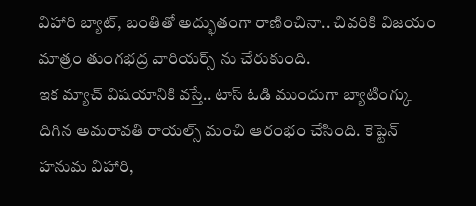విహారి బ్యాట్, బంతితో అద్భుతంగా రాణించినా.. చివరికి విజయం మాత్రం తుంగభద్ర వారియర్స్ ను చేరుకుంది.
ఇక మ్యాచ్ విషయానికి వస్తే.. టాస్ ఓడి ముందుగా బ్యాటింగ్కు దిగిన అమరావతి రాయల్స్ మంచి ఆరంభం చేసింది. కెప్టెన్ హనుమ విహారి,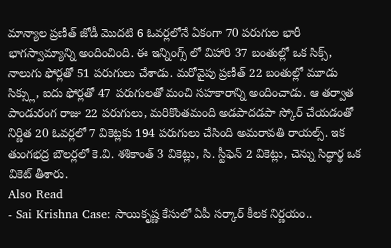మాన్యాల ప్రణీత్ జోడీ మొదటి 6 ఓవర్లలోనే ఏకంగా 70 పరుగుల భారీ భాగస్వామ్యాన్ని అందించింది. ఈ ఇన్నింగ్స్ లో విహారి 37 బంతుల్లో ఒక సిక్స్, నాలుగు ఫోర్లతో 51 పరుగులు చేశాడు. మరోవైపు ప్రణీత్ 22 బంతుల్లో మూడు సిక్స్లు, ఐదు ఫోర్లతో 47 పరుగులతో మంచి సహకారాన్ని అందించాడు. ఆ తర్వాత పాండురంగ రాజు 22 పరుగులు, మరికొంతమంది అడపాదడపా స్కోర్ చేయడంతో నిర్ణిత 20 ఓవర్లలో 7 వికెట్లకు 194 పరుగులు చేసింది అమరావతి రాయల్స్. ఇక తుంగభద్ర బౌలర్లలో కె.వి. శశికాంత్ 3 వికెట్లు, సి. స్టీఫెన్ 2 వికెట్లు, చెన్ను సిద్ధార్థ ఒక వికెట్ తీశారు.
Also Read
- Sai Krishna Case: సాయికృష్ణ కేసులో ఏపీ సర్కార్ కీలక నిర్ణయం..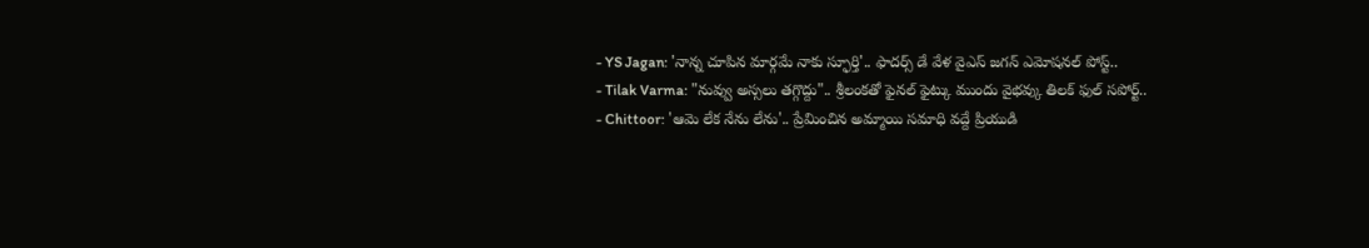- YS Jagan: 'నాన్న చూపిన మార్గమే నాకు స్ఫూర్తి'.. ఫాదర్స్ డే వేళ వైఎస్ జగన్ ఎమోషనల్ పోస్ట్..
- Tilak Varma: "నువ్వు అస్సలు తగ్గొద్దు".. శ్రీలంకతో ఫైనల్ ఫైట్కు ముందు వైభవ్కు తిలక్ ఫుల్ సపోర్ట్..
- Chittoor: 'ఆమె లేక నేను లేను'.. ప్రేమించిన అమ్మాయి సమాధి వద్దే ప్రియుడి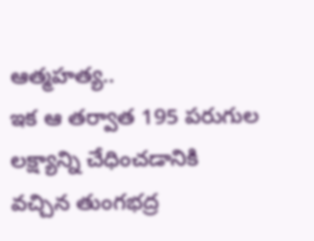ఆత్మహత్య..
ఇక ఆ తర్వాత 195 పరుగుల లక్ష్యాన్ని చేధించడానికి వచ్చిన తుంగభద్ర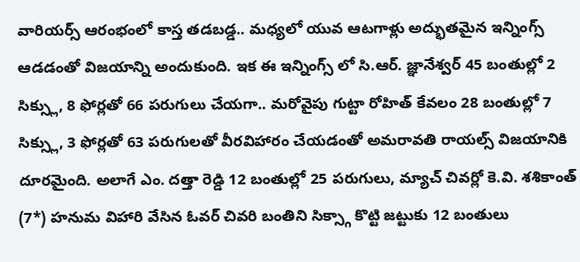వారియర్స్ ఆరంభంలో కాస్త తడబడ్డ.. మధ్యలో యువ ఆటగాళ్లు అద్భుతమైన ఇన్నింగ్స్ ఆడడంతో విజయాన్ని అందుకుంది. ఇక ఈ ఇన్నింగ్స్ లో సి.ఆర్. జ్ఞానేశ్వర్ 45 బంతుల్లో 2 సిక్స్లు, 8 ఫోర్లతో 66 పరుగులు చేయగా.. మరోవైపు గుట్టా రోహిత్ కేవలం 28 బంతుల్లో 7 సిక్స్లు, 3 ఫోర్లతో 63 పరుగులతో వీరవిహారం చేయడంతో అమరావతి రాయల్స్ విజయానికి దూరమైంది. అలాగే ఎం. దత్తా రెడ్డి 12 బంతుల్లో 25 పరుగులు, మ్యాచ్ చివర్లో కె.వి. శశికాంత్ (7*) హనుమ విహారి వేసిన ఓవర్ చివరి బంతిని సిక్స్గా కొట్టి జట్టుకు 12 బంతులు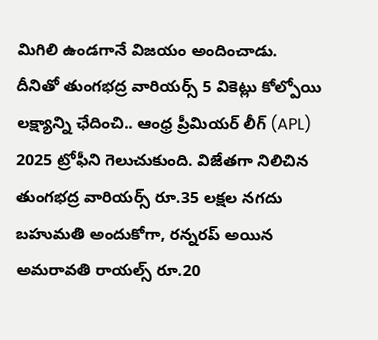మిగిలి ఉండగానే విజయం అందించాడు.
దీనితో తుంగభద్ర వారియర్స్ 5 వికెట్లు కోల్పోయి లక్ష్యాన్ని ఛేదించి.. ఆంధ్ర ప్రీమియర్ లీగ్ (APL) 2025 ట్రోఫీని గెలుచుకుంది. విజేతగా నిలిచిన తుంగభద్ర వారియర్స్ రూ.35 లక్షల నగదు బహుమతి అందుకోగా, రన్నరప్ అయిన అమరావతి రాయల్స్ రూ.20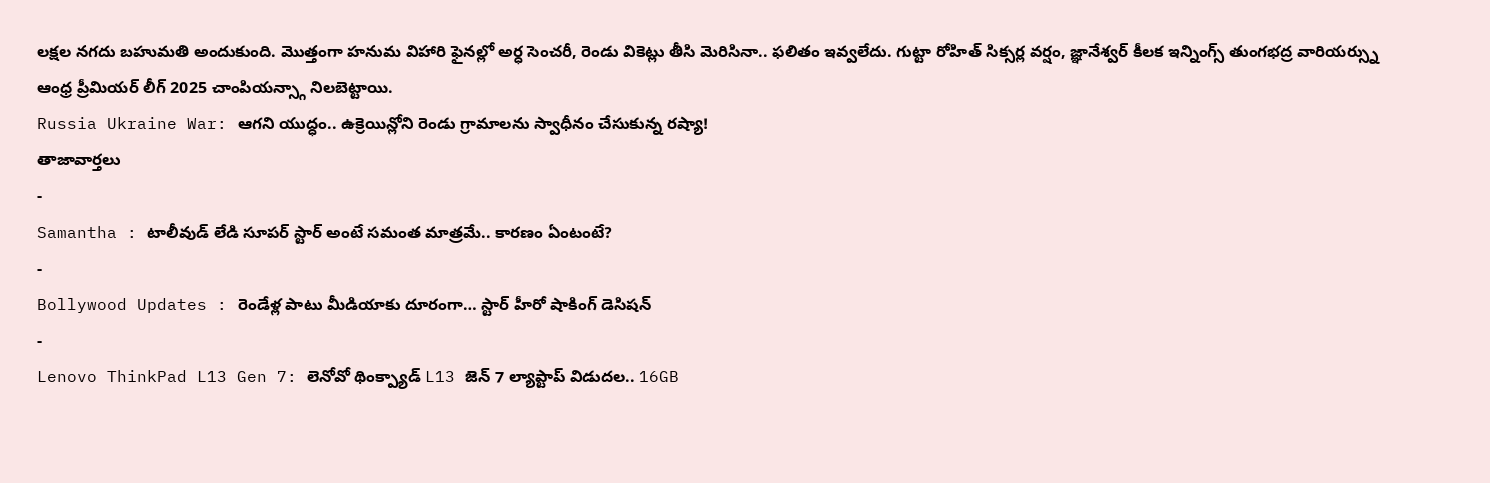లక్షల నగదు బహుమతి అందుకుంది. మొత్తంగా హనుమ విహారి ఫైనల్లో అర్ధ సెంచరీ, రెండు వికెట్లు తీసి మెరిసినా.. ఫలితం ఇవ్వలేదు. గుట్టా రోహిత్ సిక్సర్ల వర్షం, జ్ఞానేశ్వర్ కీలక ఇన్నింగ్స్ తుంగభద్ర వారియర్స్ను ఆంధ్ర ప్రీమియర్ లీగ్ 2025 చాంపియన్స్గా నిలబెట్టాయి.
Russia Ukraine War: ఆగని యుద్ధం.. ఉక్రెయిన్లోని రెండు గ్రామాలను స్వాధీనం చేసుకున్న రష్యా!
తాజావార్తలు
-
Samantha : టాలీవుడ్ లేడి సూపర్ స్టార్ అంటే సమంత మాత్రమే.. కారణం ఏంటంటే?
-
Bollywood Updates : రెండేళ్ల పాటు మీడియాకు దూరంగా… స్టార్ హీరో షాకింగ్ డెసిషన్
-
Lenovo ThinkPad L13 Gen 7: లెనోవో థింక్ప్యాడ్ L13 జెన్ 7 ల్యాప్టాప్ విడుదల.. 16GB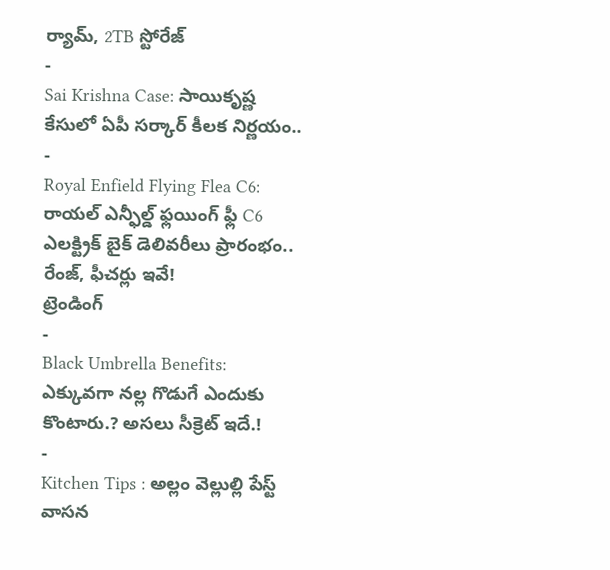ర్యామ్, 2TB స్టోరేజ్
-
Sai Krishna Case: సాయికృష్ణ కేసులో ఏపీ సర్కార్ కీలక నిర్ణయం..
-
Royal Enfield Flying Flea C6: రాయల్ ఎన్ఫీల్డ్ ఫ్లయింగ్ ఫ్లీ C6 ఎలక్ట్రిక్ బైక్ డెలివరీలు ప్రారంభం.. రేంజ్, ఫీచర్లు ఇవే!
ట్రెండింగ్
-
Black Umbrella Benefits: ఎక్కువగా నల్ల గొడుగే ఎందుకు కొంటారు.? అసలు సీక్రెట్ ఇదే.!
-
Kitchen Tips : అల్లం వెల్లుల్లి పేస్ట్ వాసన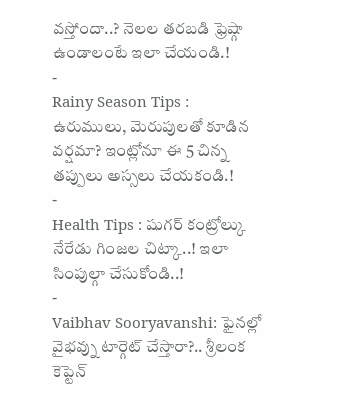వస్తోందా..? నెలల తరబడి ఫ్రెష్గా ఉండాలంటే ఇలా చేయండి.!
-
Rainy Season Tips : ఉరుములు, మెరుపులతో కూడిన వర్షమా? ఇంట్లోనూ ఈ 5 చిన్న తప్పులు అస్సలు చేయకండి.!
-
Health Tips : షుగర్ కంట్రోల్కు నేరేడు గింజల చిట్కా..! ఇలా సింపుల్గా చేసుకోండి..!
-
Vaibhav Sooryavanshi: ఫైనల్లో వైభవ్ను టార్గెట్ చేస్తారా?.. శ్రీలంక కెప్టెన్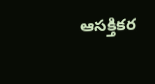ఆసక్తికర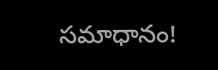సమాధానం!